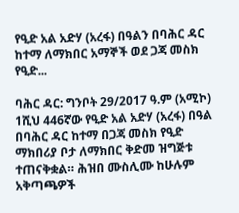የዒድ አል አድሃ (አረፋ) በዓልን በባሕር ዳር ከተማ ለማክበር አማኞች ወደ ጋጃ መስክ የዒድ...

ባሕር ዳር: ግንቦት 29/2017 ዓ.ም (አሚኮ) 1ሺህ 446ኛው የዒድ አል አድሃ (አረፋ) በዓል በባሕር ዳር ከተማ በጋጃ መስክ የዒድ ማክበሪያ ቦታ ለማክበር ቅድመ ዝግጅቱ ተጠናቅቋል። ሕዝበ ሙስሊሙ ከሁሉም አቅጣጫዎች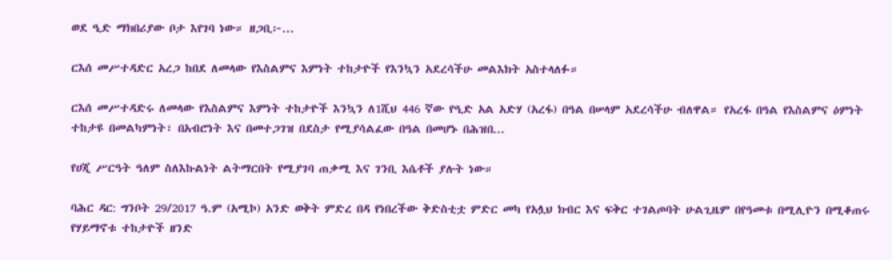ወደ ዒድ ማክበሪያው ቦታ እየገባ ነው። ዘጋቢ፦...

ርእሰ መሥተዳድር አረጋ ከበደ ለመላው የእስልምና እምነት ተከታዮች የእንኳን አደረሳችሁ መልእክት አስተላለፉ።

ርእሰ መሥተዳድሩ ለመላው የእስልምና እምነት ተከታዮች እንኳን ለ1ሺህ 446 ኛው የዒድ አል አድሃ (አረፋ) በዓል በሠላም አደረሳችሁ ብለዋል። የአረፋ በዓል የእስልምና ዕምነት ተከታዩ በመልካምነት፣ በአብሮነት እና በመተጋገዝ በደስታ የሚያሳልፈው በዓል በመሆኑ በሕዝበ...

የሀጂ ሥርዓት ዓለም ስለእኩልነት ልትማርበት የሚያገባ ጠቃሚ እና ገንቢ እሴቶች ያሉት ነው።

ባሕር ዳር: ግንቦት 29/2017 ዓ.ም (አሚኮ) አንድ ወቅት ምድረ በዳ የነበረችው ቅድስቲቷ ምድር መካ የአሏህ ክብር እና ፍቅር ተገልጦባት ሁልጊዜም በየዓመቱ በሚሊዮን በሚቆጠሩ የሃይማኖቱ ተከታዮች ዘንድ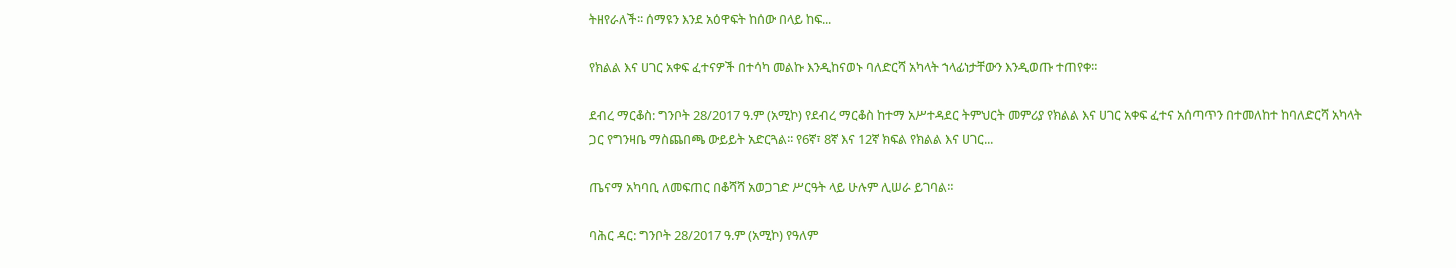ትዘየራለች፡፡ ሰማዩን እንደ አዕዋፍት ከሰው በላይ ከፍ...

የክልል እና ሀገር አቀፍ ፈተናዎች በተሳካ መልኩ እንዲከናወኑ ባለድርሻ አካላት ኀላፊነታቸውን እንዲወጡ ተጠየቀ።

ደብረ ማርቆስ: ግንቦት 28/2017 ዓ.ም (አሚኮ) የደብረ ማርቆስ ከተማ አሥተዳደር ትምህርት መምሪያ የክልል እና ሀገር አቀፍ ፈተና አሰጣጥን በተመለከተ ከባለድርሻ አካላት ጋር የግንዛቤ ማስጨበጫ ውይይት አድርጓል፡፡ የ6ኛ፣ 8ኛ እና 12ኛ ክፍል የክልል እና ሀገር...

ጤናማ አካባቢ ለመፍጠር በቆሻሻ አወጋገድ ሥርዓት ላይ ሁሉም ሊሠራ ይገባል።

ባሕር ዳር: ግንቦት 28/2017 ዓ.ም (አሚኮ) የዓለም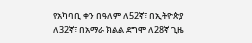የአካባቢ ቀን በዓለም ለ52ኛ፣ በኢትዮጵያ ለ32ኛ፣ በአማራ ክልል ደግሞ ለ28ኛ ጊዜ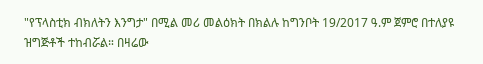"የፕላስቲክ ብክለትን እንግታ" በሚል መሪ መልዕክት በክልሉ ከግንቦት 19/2017 ዓ.ም ጀምሮ በተለያዩ ዝግጅቶች ተከብሯል። በዛሬው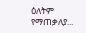ዕለትም የማጠቃለያ...